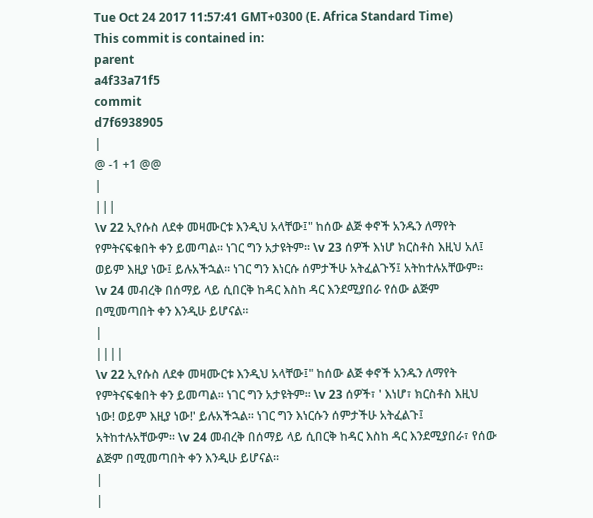Tue Oct 24 2017 11:57:41 GMT+0300 (E. Africa Standard Time)
This commit is contained in:
parent
a4f33a71f5
commit
d7f6938905
|
@ -1 +1 @@
|
|||
\v 22 ኢየሱስ ለደቀ መዛሙርቱ እንዲህ አላቸው፤" ከሰው ልጅ ቀኖች አንዱን ለማየት የምትናፍቁበት ቀን ይመጣል። ነገር ግን አታዩትም። \v 23 ሰዎች እነሆ ክርስቶስ እዚህ አለ፤ ወይም እዚያ ነው፤ ይሉአችኋል። ነገር ግን እነርሱ ሰምታችሁ አትፈልጉኝ፤ አትከተሉአቸውም። \v 24 መብረቅ በሰማይ ላይ ሲበርቅ ከዳር እስከ ዳር እንደሚያበራ የሰው ልጅም በሚመጣበት ቀን እንዲሁ ይሆናል።
|
||||
\v 22 ኢየሱስ ለደቀ መዛሙርቱ እንዲህ አላቸው፤" ከሰው ልጅ ቀኖች አንዱን ለማየት የምትናፍቁበት ቀን ይመጣል። ነገር ግን አታዩትም። \v 23 ሰዎች፣ ' እነሆ፣ ክርስቶስ እዚህ ነው! ወይም እዚያ ነው!' ይሉአችኋል። ነገር ግን እነርሱን ሰምታችሁ አትፈልጉ፤ አትከተሉአቸውም። \v 24 መብረቅ በሰማይ ላይ ሲበርቅ ከዳር እስከ ዳር እንደሚያበራ፣ የሰው ልጅም በሚመጣበት ቀን እንዲሁ ይሆናል።
|
|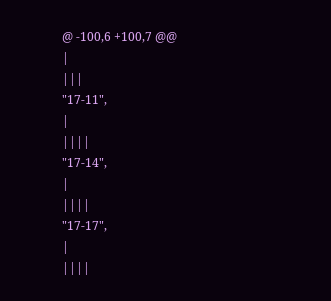@ -100,6 +100,7 @@
|
|||
"17-11",
|
||||
"17-14",
|
||||
"17-17",
|
||||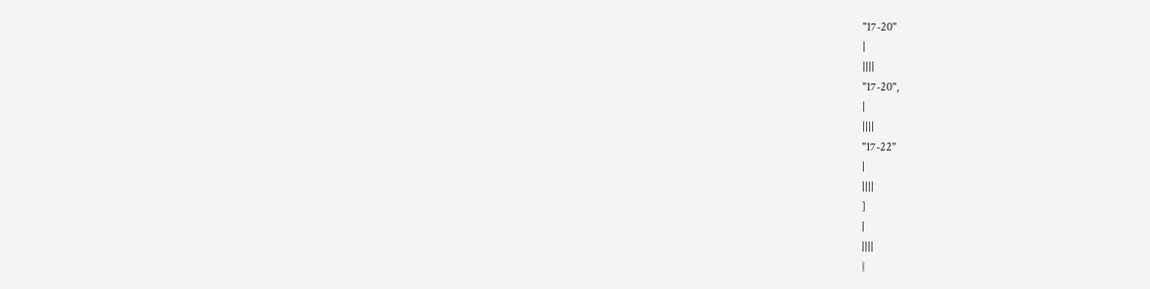"17-20"
|
||||
"17-20",
|
||||
"17-22"
|
||||
]
|
||||
}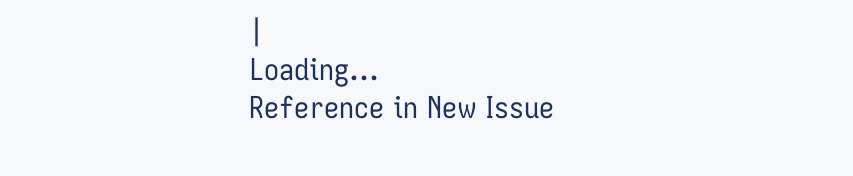|
Loading…
Reference in New Issue